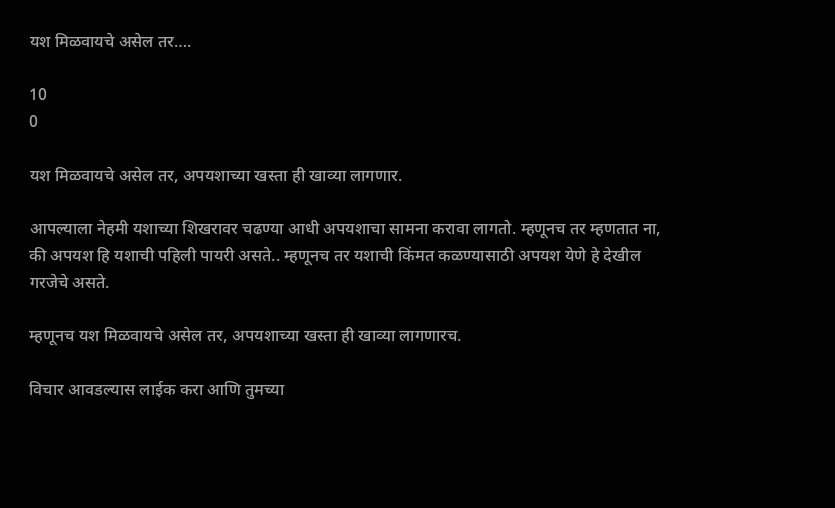यश मिळवायचे असेल तर….

10
0

यश मिळवायचे असेल तर, अपयशाच्या खस्ता ही खाव्या लागणार.

आपल्याला नेहमी यशाच्या शिखरावर चढण्या आधी अपयशाचा सामना करावा लागतो. म्हणूनच तर म्हणतात ना, की अपयश हि यशाची पहिली पायरी असते.. म्हणूनच तर यशाची किंमत कळण्यासाठी अपयश येणे हे देखील गरजेचे असते.

म्हणूनच यश मिळवायचे असेल तर, अपयशाच्या खस्ता ही खाव्या लागणारच.

विचार आवडल्यास लाईक करा आणि तुमच्या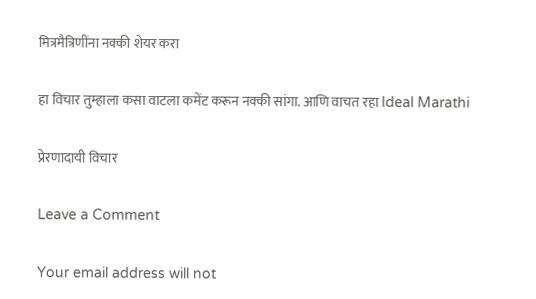मित्रमैत्रिणींना नक्की शेयर करा

हा विचार तुम्हाला कसा वाटला कमेंट करून नक्की सांगा. आणि वाचत रहा Ideal Marathi

प्रेरणादायी विचार

Leave a Comment

Your email address will not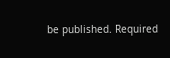be published. Required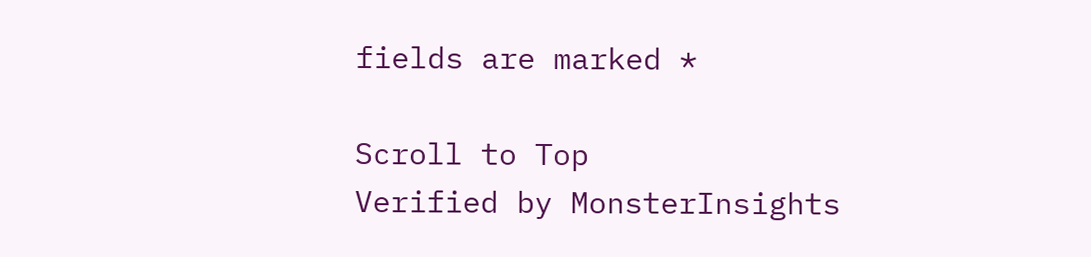fields are marked *

Scroll to Top
Verified by MonsterInsights